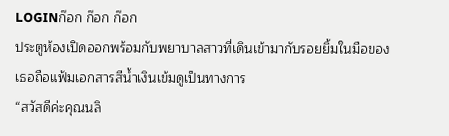LOGINก๊อก ก๊อก ก๊อก
ประตูห้องเปิดออกพร้อมกับพยาบาลสาวที่เดินเข้ามากับรอยยิ้มในมือของเธอถือแฟ้มเอกสารสีน้ำเงินเข้มดูเป็นทางการ
“สวัสดีค่ะคุณนลิ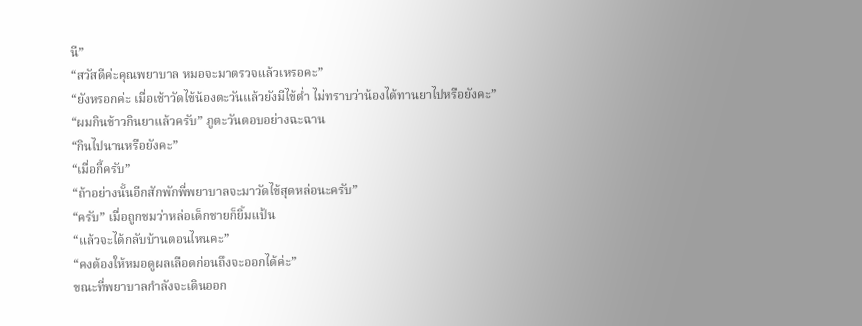นี”
“สวัสดีค่ะคุณพยาบาล หมอจะมาตรวจแล้วเหรอคะ”
“ยังหรอกค่ะ เมื่อเช้าวัดไข้น้องตะวันแล้วยังมีไข้ต่ำ ไม่ทราบว่าน้องได้ทานยาไปหรือยังคะ”
“ผมกินข้าวกินยาแล้วครับ” ภูตะวันตอบอย่างฉะฉาน
“กินไปนานหรือยังคะ”
“เมื่อกี้ครับ”
“ถ้าอย่างนั้นอีกสักพักพี่พยาบาลจะมาวัดไข้สุดหล่อนะครับ”
“ครับ” เมื่อถูกชมว่าหล่อเด็กชายก็ยิ้มแป้น
“แล้วจะได้กลับบ้านตอนไหนคะ”
“คงต้องให้หมอดูผลเลือดก่อนถึงจะออกได้ค่ะ”
ขณะที่พยาบาลกำลังจะเดินออก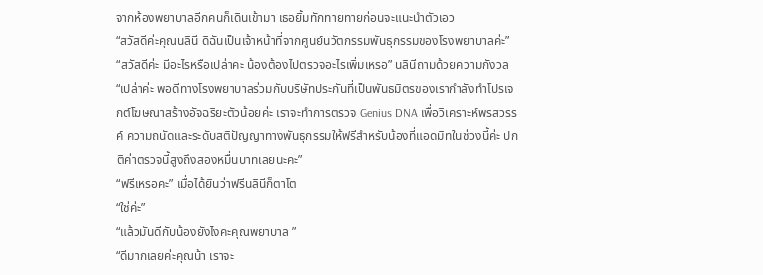จากห้องพยาบาลอีกคนก็เดินเข้ามา เธอยิ้มทักทายทายก่อนจะแนะนำตัวเอว
“สวัสดีค่ะคุณนลินี ดิฉันเป็นเจ้าหน้าที่จากศูนย์นวัตกรรมพันธุกรรมของโรงพยาบาลค่ะ”
“สวัสดีค่ะ มีอะไรหรือเปล่าคะ น้องต้องไปตรวจอะไรเพิ่มเหรอ” นลินีถามด้วยความกังวล
“เปล่าค่ะ พอดีทางโรงพยาบาลร่วมกับบริษัทประกันที่เป็นพันธมิตรของเรากำลังทำโปรเจกต์โฆษณาสร้างอัจฉริยะตัวน้อยค่ะ เราจะทำการตรวจ Genius DNA เพื่อวิเคราะห์พรสวรรค์ ความถนัดและระดับสติปัญญาทางพันธุกรรมให้ฟรีสำหรับน้องที่แอดมิทในช่วงนี้ค่ะ ปกติค่าตรวจนี้สูงถึงสองหมื่นบาทเลยนะคะ”
“ฟรีเหรอคะ” เมื่อได้ยินว่าฟรีนลินีก็ตาโต
“ใช่ค่ะ”
“แล้วมันดีกับน้องยังไงคะคุณพยาบาล ”
“ดีมากเลยค่ะคุณน้า เราจะ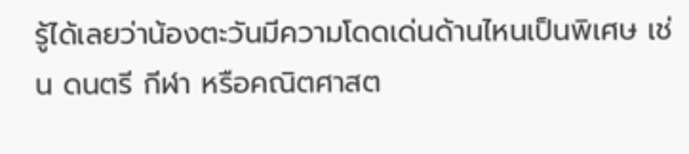รู้ได้เลยว่าน้องตะวันมีความโดดเด่นด้านไหนเป็นพิเศษ เช่น ดนตรี กีฬา หรือคณิตศาสต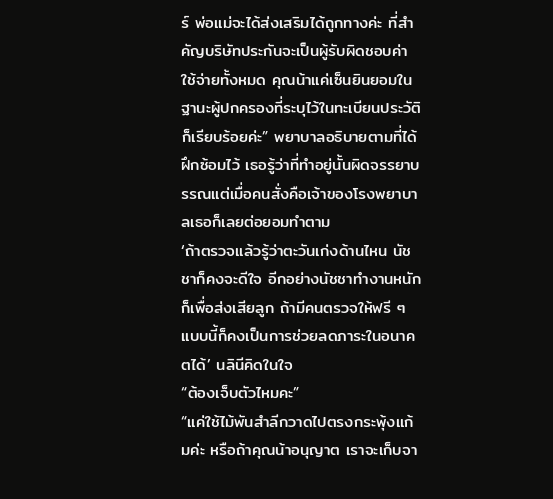ร์ พ่อแม่จะได้ส่งเสริมได้ถูกทางค่ะ ที่สำคัญบริษัทประกันจะเป็นผู้รับผิดชอบค่าใช้จ่ายทั้งหมด คุณน้าแค่เซ็นยินยอมในฐานะผู้ปกครองที่ระบุไว้ในทะเบียนประวัติก็เรียบร้อยค่ะ” พยาบาลอธิบายตามที่ได้ฝึกซ้อมไว้ เธอรู้ว่าที่ทำอยู่นั้นผิดจรรยาบรรณแต่เมื่อคนสั่งคือเจ้าของโรงพยาบาลเธอก็เลยต่อยอมทำตาม
‘ถ้าตรวจแล้วรู้ว่าตะวันเก่งด้านไหน นัชชาก็คงจะดีใจ อีกอย่างนัชชาทำงานหนักก็เพื่อส่งเสียลูก ถ้ามีคนตรวจให้ฟรี ๆ แบบนี้ก็คงเป็นการช่วยลดภาระในอนาคตได้’ นลินีคิดในใจ
“ต้องเจ็บตัวไหมคะ”
“แค่ใช้ไม้พันสำลีกวาดไปตรงกระพุ้งแก้มค่ะ หรือถ้าคุณน้าอนุญาต เราจะเก็บจา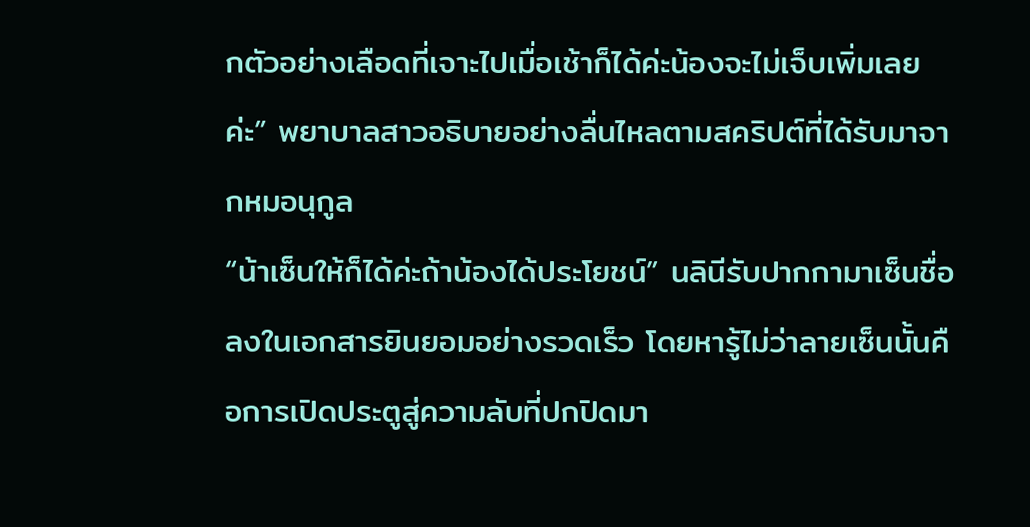กตัวอย่างเลือดที่เจาะไปเมื่อเช้าก็ได้ค่ะน้องจะไม่เจ็บเพิ่มเลยค่ะ” พยาบาลสาวอธิบายอย่างลื่นไหลตามสคริปต์ที่ได้รับมาจากหมอนุกูล
“น้าเซ็นให้ก็ได้ค่ะถ้าน้องได้ประโยชน์” นลินีรับปากกามาเซ็นชื่อลงในเอกสารยินยอมอย่างรวดเร็ว โดยหารู้ไม่ว่าลายเซ็นนั้นคือการเปิดประตูสู่ความลับที่ปกปิดมา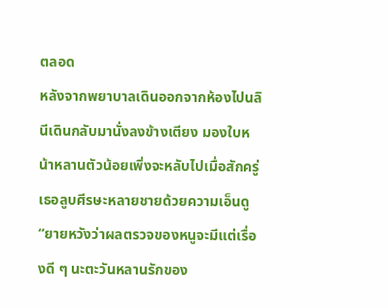ตลอด
หลังจากพยาบาลเดินออกจากห้องไปนลินีเดินกลับมานั่งลงข้างเตียง มองใบหน้าหลานตัวน้อยเพิ่งจะหลับไปเมื่อสักครู่ เธอลูบศีรษะหลายชายด้วยความเอ็นดู
“ยายหวังว่าผลตรวจของหนูจะมีแต่เรื่องดี ๆ นะตะวันหลานรักของ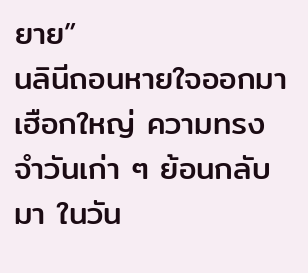ยาย”
นลินีถอนหายใจออกมาเฮือกใหญ่ ความทรงจำวันเก่า ๆ ย้อนกลับมา ในวัน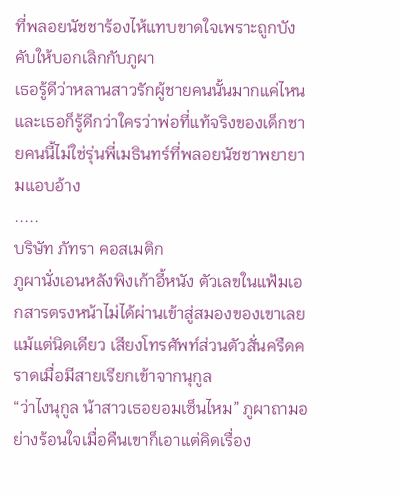ที่พลอยนัชชาร้องไห้แทบขาดใจเพราะถูกบังคับให้บอกเลิกกับภูผา
เธอรู้ดีว่าหลานสาวรักผู้ชายคนนั้นมากแค่ไหน และเธอก็รู้ดีกว่าใครว่าพ่อที่แท้จริงของเด็กชายคนนี้ไม่ใช่รุ่นพี่เมธินทร์ที่พลอยนัชชาพยายามแอบอ้าง
.....
บริษัท ภัทรา คอสเมติก
ภูผานั่งเอนหลังพิงเก้าอี้หนัง ตัวเลขในแฟ้มเอกสารตรงหน้าไม่ได้ผ่านเข้าสู่สมองของเขาเลยแม้แต่นิดเดียว เสียงโทรศัพท์ส่วนตัวสั่นครืดคราดเมื่อมีสายเรียกเข้าจากนุกูล
“ว่าไงนุกูล น้าสาวเธอยอมเซ็นไหม” ภูผาถามอย่างร้อนใจเมื่อคืนเขาก็เอาแต่คิดเรื่อง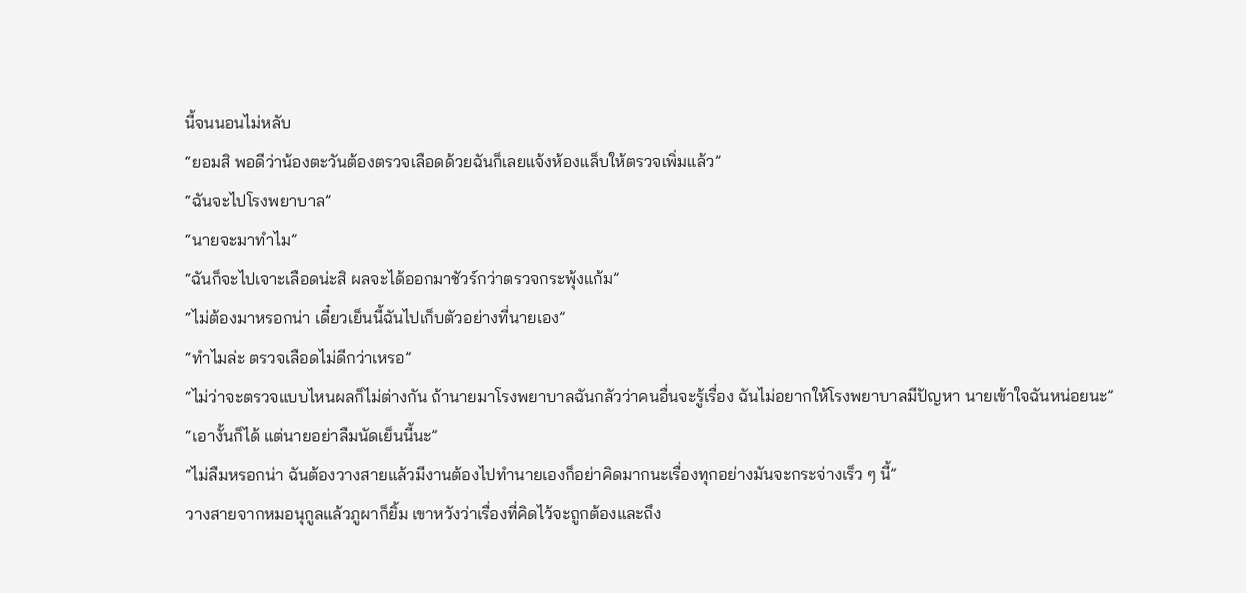นี้จนนอนไม่หลับ
“ยอมสิ พอดีว่าน้องตะวันต้องตรวจเลือดด้วยฉันก็เลยแจ้งห้องแล็บให้ตรวจเพิ่มแล้ว”
“ฉันจะไปโรงพยาบาล”
“นายจะมาทำไม”
“ฉันก็จะไปเจาะเลือดน่ะสิ ผลจะได้ออกมาชัวร์กว่าตรวจกระพุ้งแก้ม”
“ไม่ต้องมาหรอกน่า เดี๋ยวเย็นนี้ฉันไปเก็บตัวอย่างที่นายเอง”
“ทำไมล่ะ ตรวจเลือดไม่ดีกว่าเหรอ”
“ไม่ว่าจะตรวจแบบไหนผลก็ไม่ต่างกัน ถ้านายมาโรงพยาบาลฉันกลัวว่าคนอื่นจะรู้เรื่อง ฉันไม่อยากให้โรงพยาบาลมีปัญหา นายเข้าใจฉันหน่อยนะ”
“เอางั้นก็ได้ แต่นายอย่าลืมนัดเย็นนี้นะ”
“ไม่ลืมหรอกน่า ฉันต้องวางสายแล้วมีงานต้องไปทำนายเองก็อย่าคิดมากนะเรื่องทุกอย่างมันจะกระจ่างเร็ว ๆ นี้”
วางสายจากหมอนุกูลแล้วภูผาก็ยิ้ม เขาหวังว่าเรื่องที่คิดไว้จะถูกต้องและถึง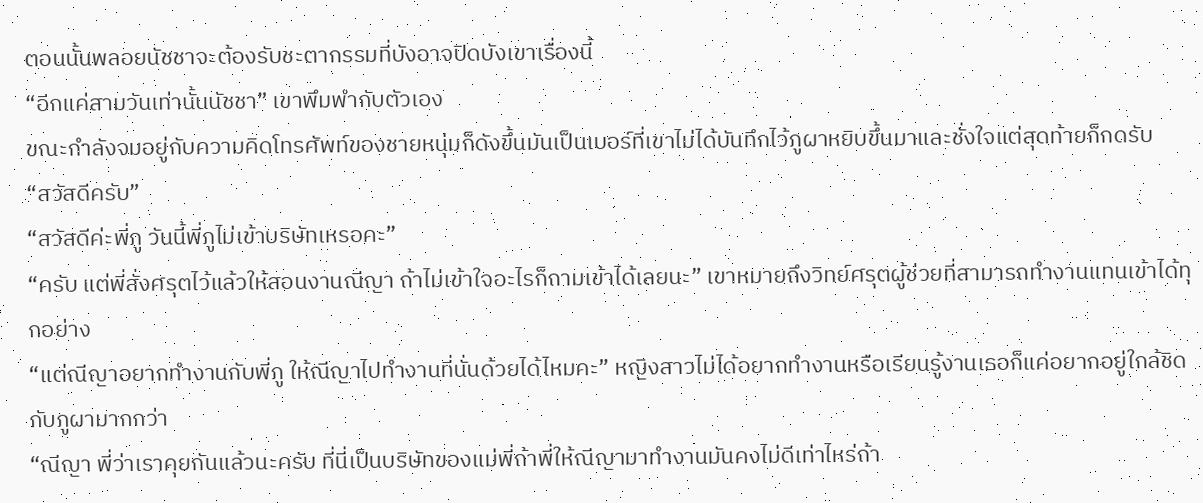ตอนนั้นพลอยนัชชาจะต้องรับชะตากรรมที่บังอาจปิดบังเขาเรื่องนี้
“อีกแค่สามวันเท่านั้นนัชชา” เขาพึมพำกับตัวเอง
ขณะกำลังจมอยู่กับความคิดโทรศัพท์ของชายหนุ่มก็ดังขึ้นมันเป็นเบอร์ที่เขาไม่ได้บันทึกไว้ภูผาหยิบขึ้นมาและชั่งใจแต่สุดท้ายก็กดรับ
“สวัสดีครับ”
“สวัสดีค่ะพี่ภู วันนี้พี่ภูไม่เข้าบริษัทเหรอคะ”
“ครับ แต่พี่สั่งศรุตไว้แล้วให้สอนงานณีญา ถ้าไม่เข้าใจอะไรก็ถามเข้าได้เลยนะ” เขาหมายถึงวิทย์ศรุตผู้ช่วยที่สามารถทำงานแทนเข้าได้ทุกอย่าง
“แต่ณีญาอยากทำงานกับพี่ภู ให้ณีญาไปทำงานที่นั่นด้วยได้ไหมคะ” หญิงสาวไม่ได้อยากทำงานหรือเรียนรู้งานเธอก็แค่อยากอยู่ใกล้ชิดกับภูผามากกว่า
“ณีญา พี่ว่าเราคุยกันแล้วนะครับ ที่นี่เป็นบริษัทของแม่พี่ถ้าพี่ให้ณีญามาทำงานมันคงไม่ดีเท่าไหร่ถ้า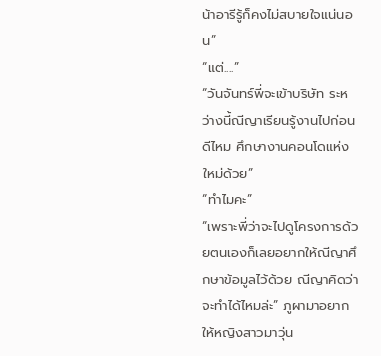น้าอารีรู้ก็คงไม่สบายใจแน่นอน”
“แต่....”
“วันจันทร์พี่จะเข้าบริษัท ระหว่างนี้ณีญาเรียนรู้งานไปก่อนดีไหม ศึกษางานคอนโดแห่งใหม่ด้วย”
“ทำไมคะ”
“เพราะพี่ว่าจะไปดูโครงการด้วยตนเองก็เลยอยากให้ณีญาศึกษาข้อมูลไว้ด้วย ณีญาคิดว่าจะทำได้ไหมล่ะ” ภูผามาอยากให้หญิงสาวมาวุ่น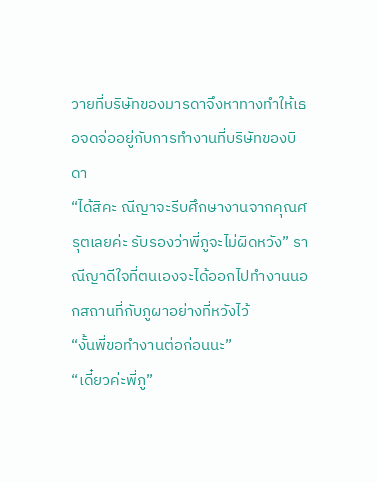วายที่บริษัทของมารดาจึงหาทางทำให้เธอจดจ่ออยู่กับการทำงานที่บริษัทของบิดา
“ได้สิคะ ณีญาจะรีบศึกษางานจากคุณศรุตเลยค่ะ รับรองว่าพี่ภูจะไม่ผิดหวัง” ราณีญาดีใจที่ตนเองจะได้ออกไปทำงานนอกสถานที่กับภูผาอย่างที่หวังไว้
“งั้นพี่ขอทำงานต่อก่อนนะ”
“เดี๋ยวค่ะพี่ภู”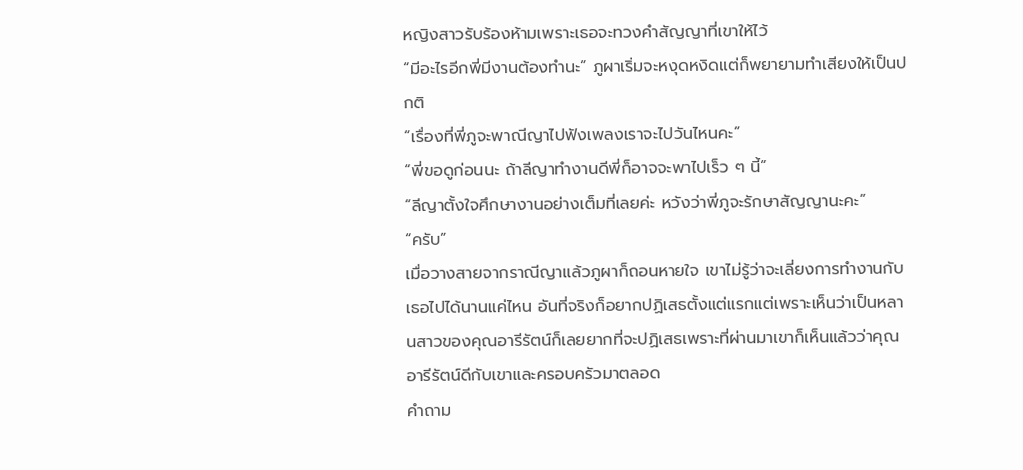หญิงสาวรับร้องห้ามเพราะเธอจะทวงคำสัญญาที่เขาให้ไว้
“มีอะไรอีกพี่มีงานต้องทำนะ” ภูผาเริ่มจะหงุดหงิดแต่ก็พยายามทำเสียงให้เป็นปกติ
“เรื่องที่พี่ภูจะพาณีญาไปฟังเพลงเราจะไปวันไหนคะ”
“พี่ขอดูก่อนนะ ถ้าลีญาทำงานดีพี่ก็อาจจะพาไปเร็ว ๆ นี้”
“ลีญาตั้งใจศึกษางานอย่างเต็มที่เลยค่ะ หวังว่าพี่ภูจะรักษาสัญญานะคะ”
“ครับ”
เมื่อวางสายจากราณีญาแล้วภูผาก็ถอนหายใจ เขาไม่รู้ว่าจะเลี่ยงการทำงานกับเธอไปได้นานแค่ไหน อันที่จริงก็อยากปฏิเสธตั้งแต่แรกแต่เพราะเห็นว่าเป็นหลานสาวของคุณอารีรัตน์ก็เลยยากที่จะปฏิเสธเพราะที่ผ่านมาเขาก็เห็นแล้วว่าคุณอารีรัตน์ดีกับเขาและครอบครัวมาตลอด
คำถาม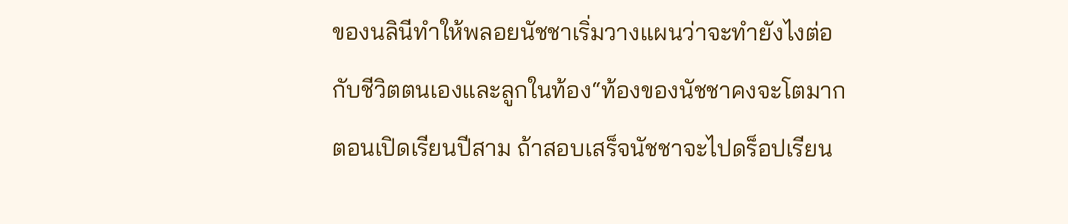ของนลินีทำให้พลอยนัชชาเริ่มวางแผนว่าจะทำยังไงต่อกับชีวิตตนเองและลูกในท้อง“ท้องของนัชชาคงจะโตมากตอนเปิดเรียนปีสาม ถ้าสอบเสร็จนัชชาจะไปดร็อปเรียน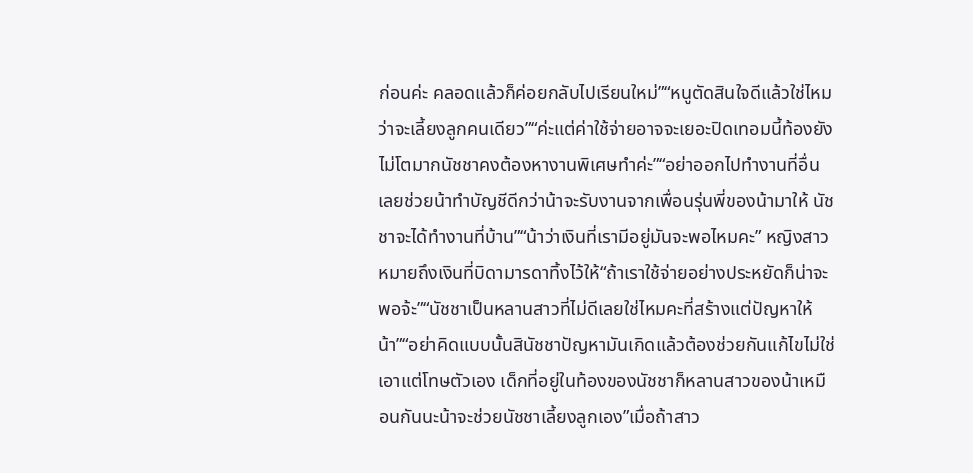ก่อนค่ะ คลอดแล้วก็ค่อยกลับไปเรียนใหม่”“หนูตัดสินใจดีแล้วใช่ไหมว่าจะเลี้ยงลูกคนเดียว”“ค่ะแต่ค่าใช้จ่ายอาจจะเยอะปิดเทอมนี้ท้องยังไม่โตมากนัชชาคงต้องหางานพิเศษทำค่ะ”“อย่าออกไปทำงานที่อื่นเลยช่วยน้าทำบัญชีดีกว่าน้าจะรับงานจากเพื่อนรุ่นพี่ของน้ามาให้ นัชชาจะได้ทำงานที่บ้าน”“น้าว่าเงินที่เรามีอยู่มันจะพอไหมคะ” หญิงสาวหมายถึงเงินที่บิดามารดาทิ้งไว้ให้“ถ้าเราใช้จ่ายอย่างประหยัดก็น่าจะพอจ้ะ”“นัชชาเป็นหลานสาวที่ไม่ดีเลยใช่ไหมคะที่สร้างแต่ปัญหาให้น้า”“อย่าคิดแบบนั้นสินัชชาปัญหามันเกิดแล้วต้องช่วยกันแก้ไขไม่ใช่เอาแต่โทษตัวเอง เด็กที่อยู่ในท้องของนัชชาก็หลานสาวของน้าเหมือนกันนะน้าจะช่วยนัชชาเลี้ยงลูกเอง”เมื่อถ้าสาว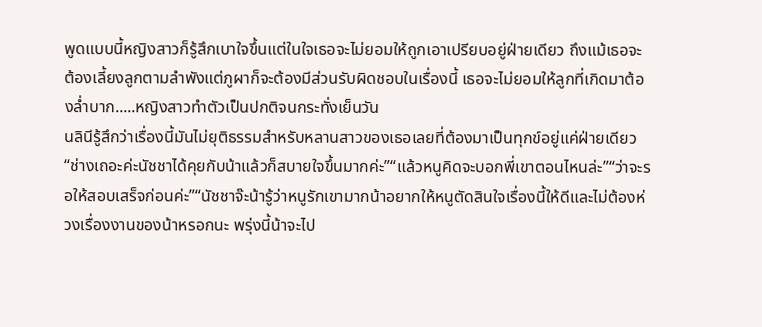พูดแบบนี้หญิงสาวก็รู้สึกเบาใจขึ้นแต่ในใจเธอจะไม่ยอมให้ถูกเอาเปรียบอยู่ฝ่ายเดียว ถึงแม้เธอจะต้องเลี้ยงลูกตามลำพังแต่ภูผาก็จะต้องมีส่วนรับผิดชอบในเรื่องนี้ เธอจะไม่ยอมให้ลูกที่เกิดมาต้องล่ำบาก.....หญิงสาวทำตัวเป็นปกติจนกระทั่งเย็นวัน
นลินีรู้สึกว่าเรื่องนี้มันไม่ยุติธรรมสำหรับหลานสาวของเธอเลยที่ต้องมาเป็นทุกข์อยู่แค่ฝ่ายเดียว“ช่างเถอะค่ะนัชชาได้คุยกับน้าแล้วก็สบายใจขึ้นมากค่ะ”“แล้วหนูคิดจะบอกพี่เขาตอนไหนล่ะ”“ว่าจะรอให้สอบเสร็จก่อนค่ะ”“นัชชาจ๊ะน้ารู้ว่าหนูรักเขามากน้าอยากให้หนูตัดสินใจเรื่องนี้ให้ดีและไม่ต้องห่วงเรื่องงานของน้าหรอกนะ พรุ่งนี้น้าจะไป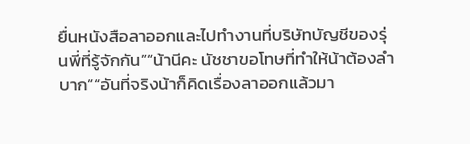ยื่นหนังสือลาออกและไปทำงานที่บริษัทบัญชีของรุ่นพี่ที่รู้จักกัน”“น้านีคะ นัชชาขอโทษที่ทำให้น้าต้องลำบาก”“อันที่จริงน้าก็คิดเรื่องลาออกแล้วมา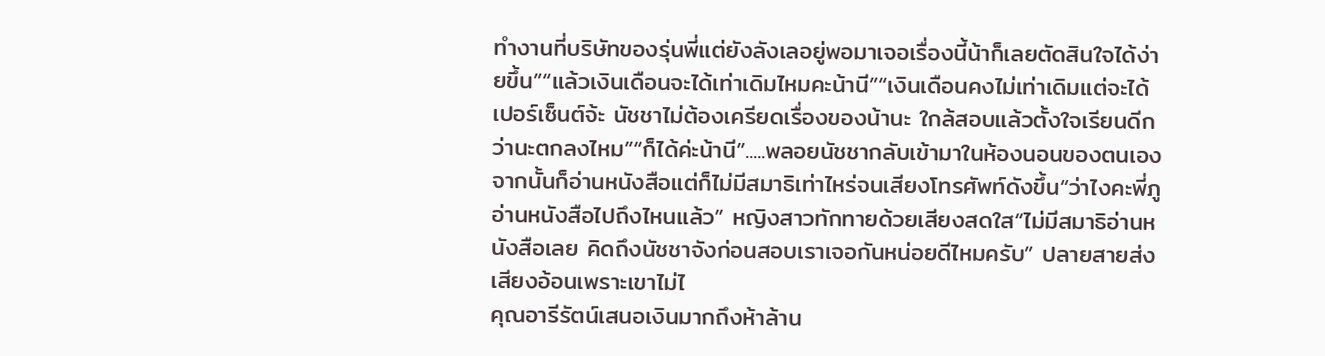ทำงานที่บริษัทของรุ่นพี่แต่ยังลังเลอยู่พอมาเจอเรื่องนี้น้าก็เลยตัดสินใจได้ง่ายขึ้น”“แล้วเงินเดือนจะได้เท่าเดิมไหมคะน้านี”“เงินเดือนคงไม่เท่าเดิมแต่จะได้เปอร์เซ็นต์จ้ะ นัชชาไม่ต้องเครียดเรื่องของน้านะ ใกล้สอบแล้วตั้งใจเรียนดีกว่านะตกลงไหม”“ก็ได้ค่ะน้านี”.....พลอยนัชชากลับเข้ามาในห้องนอนของตนเองจากนั้นก็อ่านหนังสือแต่ก็ไม่มีสมาธิเท่าไหร่จนเสียงโทรศัพท์ดังขึ้น“ว่าไงคะพี่ภู อ่านหนังสือไปถึงไหนแล้ว” หญิงสาวทักทายด้วยเสียงสดใส“ไม่มีสมาธิอ่านหนังสือเลย คิดถึงนัชชาจังก่อนสอบเราเจอกันหน่อยดีไหมครับ” ปลายสายส่งเสียงอ้อนเพราะเขาไม่ไ
คุณอารีรัตน์เสนอเงินมากถึงห้าล้าน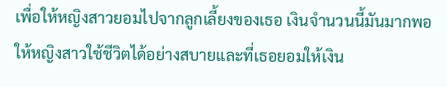เพื่อให้หญิงสาวยอมไปจากลูกเลี้ยงของเธอ เงินจำนวนนี้มันมากพอให้หญิงสาวใช้ชีวิตได้อย่างสบายและที่เธอยอมให้เงิน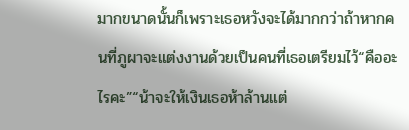มากขนาดนั้นก็เพราะเธอหวังจะได้มากกว่าถ้าหากคนที่ภูผาจะแต่งงานด้วยเป็นคนที่เธอเตรียมไว้“คืออะไรคะ”“น้าจะให้เงินเธอห้าล้านแต่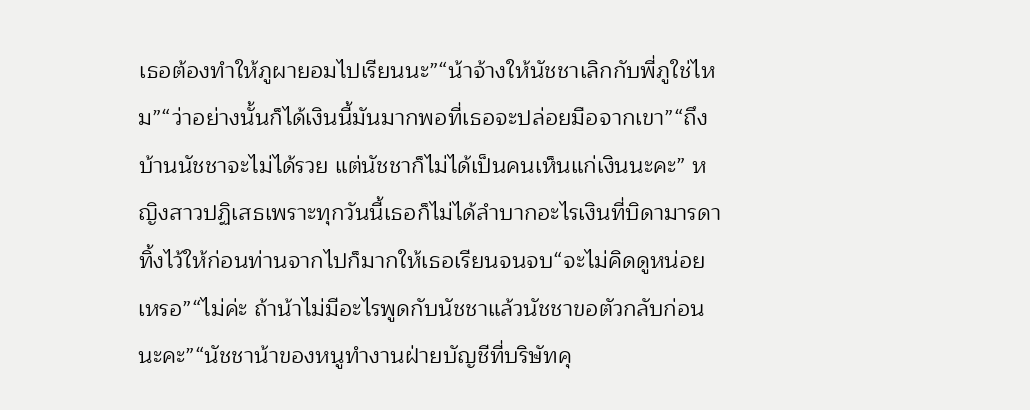เธอต้องทำให้ภูผายอมไปเรียนนะ”“น้าจ้างให้นัชชาเลิกกับพี่ภูใช่ไหม”“ว่าอย่างนั้นก็ได้เงินนี้มันมากพอที่เธอจะปล่อยมือจากเขา”“ถึงบ้านนัชชาจะไม่ได้รวย แต่นัชชาก็ไม่ได้เป็นคนเห็นแก่เงินนะคะ” หญิงสาวปฏิเสธเพราะทุกวันนี้เธอก็ไม่ได้ลำบากอะไรเงินที่บิดามารดาทิ้งไว้ให้ก่อนท่านจากไปก็มากให้เธอเรียนจนจบ“จะไม่คิดดูหน่อยเหรอ”“ไม่ค่ะ ถ้าน้าไม่มีอะไรพูดกับนัชชาแล้วนัชชาขอตัวกลับก่อนนะคะ”“นัชชาน้าของหนูทำงานฝ่ายบัญชีที่บริษัทคุ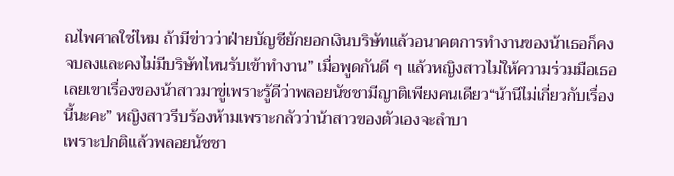ณไพศาลใช่ไหม ถ้ามีข่าวว่าฝ่ายบัญชียักยอกเงินบริษัทแล้วอนาคตการทำงานของน้าเธอก็คงจบลงและคงไม่มีบริษัทไหนรับเข้าทำงาน” เมื่อพูดกันดี ๆ แล้วหญิงสาวไม่ให้ความร่วมมือเธอเลยเขาเรื่องของน้าสาวมาขู่เพราะรู้ดีว่าพลอยนัชชามีญาติเพียงคนเดียว“น้านีไม่เกี่ยวกับเรื่องนี้นะคะ” หญิงสาวรีบร้องห้ามเพราะกลัวว่าน้าสาวของตัวเองจะลำบา
เพราะปกติแล้วพลอยนัชชา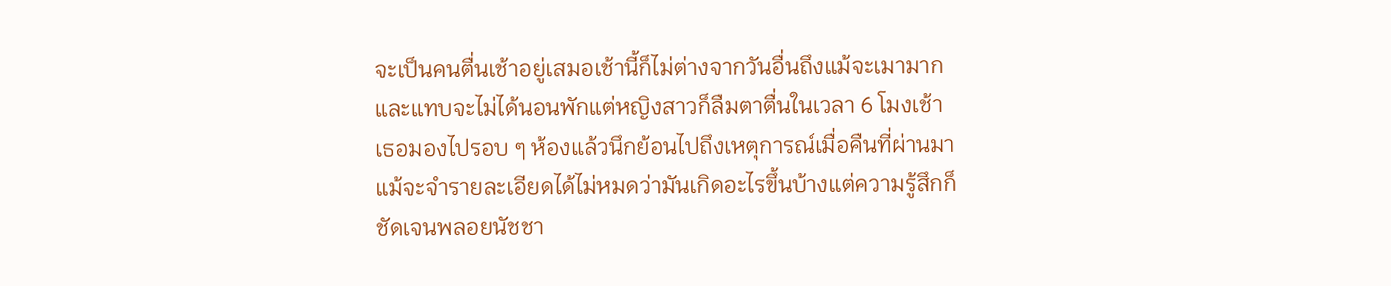จะเป็นคนตื่นเช้าอยู่เสมอเช้านี้ก็ไม่ต่างจากวันอื่นถึงแม้จะเมามากและแทบจะไม่ได้นอนพักแต่หญิงสาวก็ลืมตาตื่นในเวลา 6 โมงเช้า เธอมองไปรอบ ๆ ห้องแล้วนึกย้อนไปถึงเหตุการณ์เมื่อคืนที่ผ่านมาแม้จะจำรายละเอียดได้ไม่หมดว่ามันเกิดอะไรขึ้นบ้างแต่ความรู้สึกก็ชัดเจนพลอยนัชชา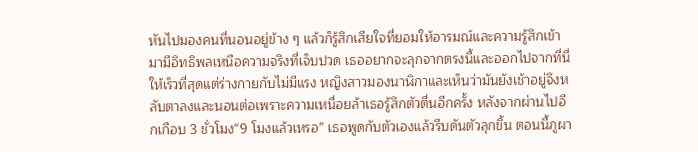หันไปมองคนที่นอนอยู่ข้าง ๆ แล้วก็รู้สึกเสียใจที่ยอมให้อารมณ์และความรู้สึกเข้ามามีอิทธิพลเหนือความจริงที่เจ็บปวด เธออยากจะลุกจากตรงนี้และออกไปจากที่นี่ให้เร็วที่สุดแต่ร่างกายกับไม่มีแรง หญิงสาวมองนาฬิกาและเห็นว่ามันยังเช้าอยู่จึงหลับตาลงและนอนต่อเพราะความเหนื่อยล้าเธอรู้สึกตัวตื่นอีกครั้ง หลังจากผ่านไปอีกเกือบ 3 ชั่วโมง“9 โมงแล้วเหรอ” เธอพูดกับตัวเองแล้วรีบดันตัวลุกขึ้น ตอนนี้ภูผา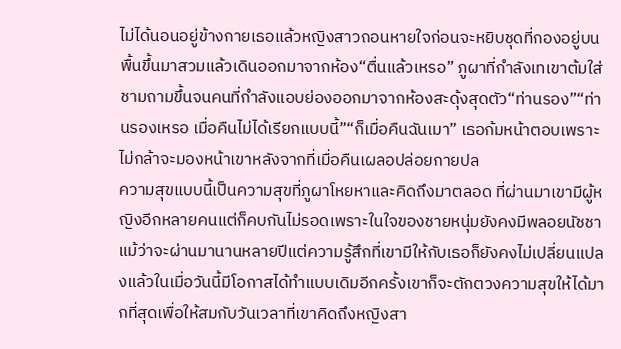ไม่ได้นอนอยู่ข้างกายเธอแล้วหญิงสาวถอนหายใจก่อนจะหยิบชุดที่กองอยู่บนพื้นขึ้นมาสวมแล้วเดินออกมาจากห้อง“ตื่นแล้วเหรอ” ภูผาที่กำลังเทเขาต้มใส่ชามถามขึ้นจนคนที่กำลังแอบย่องออกมาจากห้องสะดุ้งสุดตัว“ท่านรอง”“ท่านรองเหรอ เมื่อคืนไม่ได้เรียกแบบนี้”“ก็เมื่อคืนฉันเมา” เธอก้มหน้าตอบเพราะไม่กล้าจะมองหน้าเขาหลังจากที่เมื่อคืนเผลอปล่อยกายปล
ความสุขแบบนี้เป็นความสุขที่ภูผาโหยหาและคิดถึงมาตลอด ที่ผ่านมาเขามีผู้หญิงอีกหลายคนแต่ก็คบกันไม่รอดเพราะในใจของชายหนุ่มยังคงมีพลอยนัชชาแม้ว่าจะผ่านมานานหลายปีแต่ความรู้สึกที่เขามีให้กับเธอก็ยังคงไม่เปลี่ยนแปลงแล้วในเมื่อวันนี้มีโอกาสได้ทำแบบเดิมอีกครั้งเขาก็จะตักตวงความสุขให้ได้มากที่สุดเพื่อให้สมกับวันเวลาที่เขาคิดถึงหญิงสา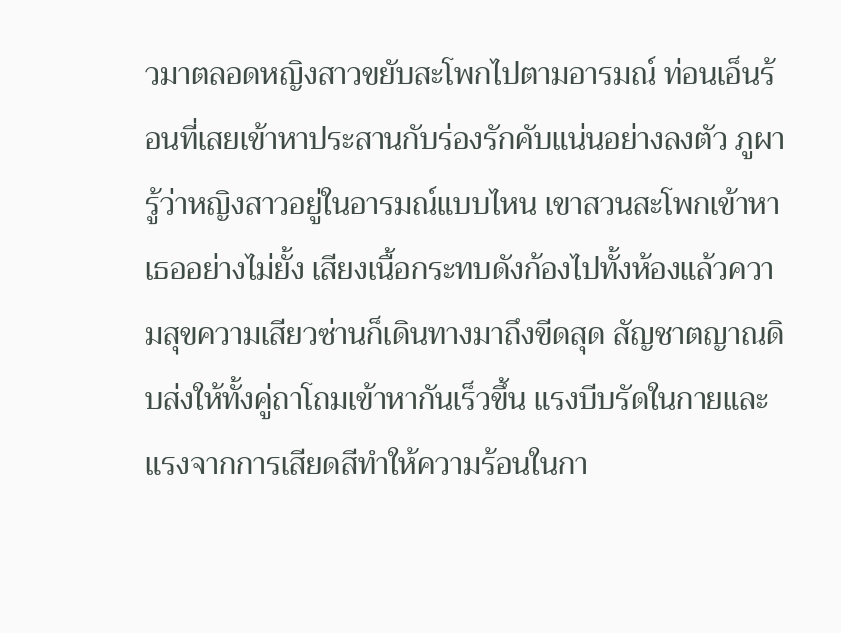วมาตลอดหญิงสาวขยับสะโพกไปตามอารมณ์ ท่อนเอ็นร้อนที่เสยเข้าหาประสานกับร่องรักคับแน่นอย่างลงตัว ภูผารู้ว่าหญิงสาวอยู่ในอารมณ์แบบไหน เขาสวนสะโพกเข้าหาเธออย่างไม่ยั้ง เสียงเนื้อกระทบดังก้องไปทั้งห้องแล้วความสุขความเสียวซ่านก็เดินทางมาถึงขีดสุด สัญชาตญาณดิบส่งให้ทั้งคู่ถาโถมเข้าหากันเร็วขึ้น แรงบีบรัดในกายและแรงจากการเสียดสีทำให้ความร้อนในกา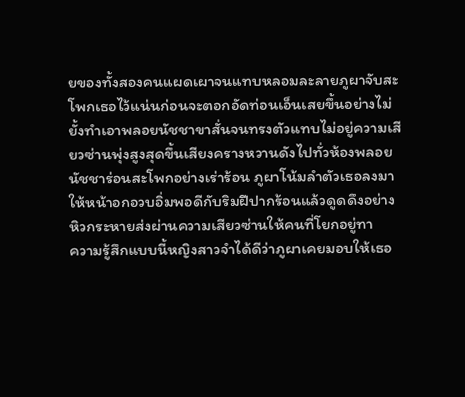ยของทั้งสองคนแผดเผาจนแทบหลอมละลายภูผาจับสะโพกเธอไว้แน่นก่อนจะตอกอัดท่อนเอ็นเสยขึ้นอย่างไม่ยั้งทำเอาพลอยนัชชาขาสั่นจนทรงตัวแทบไม่อยู่ความเสียวซ่านพุ่งสูงสุดขึ้นเสียงครางหวานดังไปทั่วห้องพลอยนัชชาร่อนสะโพกอย่างเร่าร้อน ภูผาโน้มลำตัวเธอลงมาให้หน้าอกอวบอิ่มพอดีกับริมฝีปากร้อนแล้วดูดดึงอย่างหิวกระหายส่งผ่านความเสียวซ่านให้คนที่โยกอยู่ทา
ความรู้สึกแบบนี้หญิงสาวจำได้ดีว่าภูผาเคยมอบให้เธอ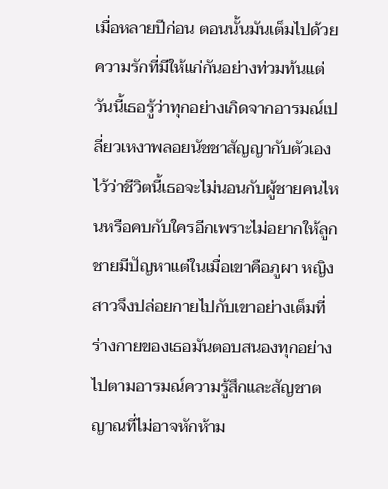เมื่อหลายปีก่อน ตอนนั้นมันเต็มไปด้วยความรักที่มีให้แก่กันอย่างท่วมท้นแต่วันนี้เธอรู้ว่าทุกอย่างเกิดจากอารมณ์เปลี่ยวเหงาพลอยนัชชาสัญญากับตัวเองไว้ว่าชีวิตนี้เธอจะไม่นอนกับผู้ชายคนไหนหรือคบกับใครอีกเพราะไม่อยากให้ลูกชายมีปัญหาแต่ในเมื่อเขาคือภูผา หญิงสาวจึงปล่อยกายไปกับเขาอย่างเต็มที่ร่างกายของเธอมันตอบสนองทุกอย่างไปตามอารมณ์ความรู้สึกและสัญชาตญาณที่ไม่อาจหักห้าม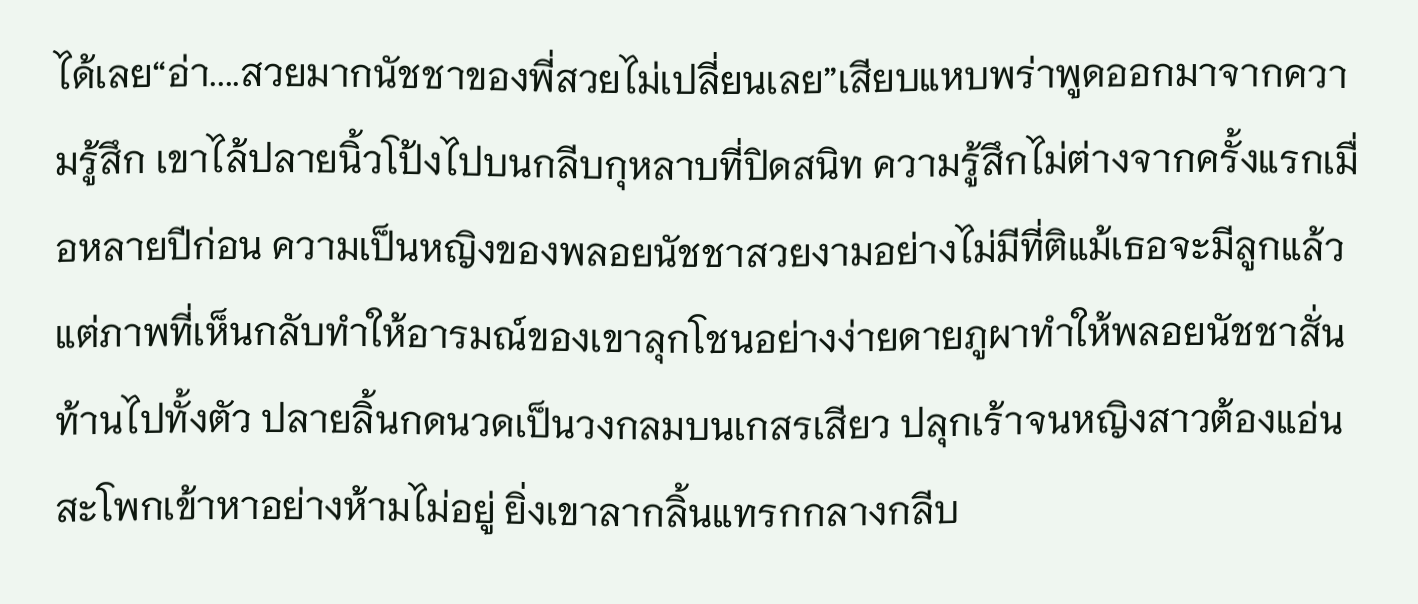ได้เลย“อ่า....สวยมากนัชชาของพี่สวยไม่เปลี่ยนเลย”เสียบแหบพร่าพูดออกมาจากความรู้สึก เขาไล้ปลายนิ้วโป้งไปบนกลีบกุหลาบที่ปิดสนิท ความรู้สึกไม่ต่างจากครั้งแรกเมื่อหลายปีก่อน ความเป็นหญิงของพลอยนัชชาสวยงามอย่างไม่มีที่ติแม้เธอจะมีลูกแล้วแต่ภาพที่เห็นกลับทำให้อารมณ์ของเขาลุกโชนอย่างง่ายดายภูผาทำให้พลอยนัชชาสั่นท้านไปทั้งตัว ปลายลิ้นกดนวดเป็นวงกลมบนเกสรเสียว ปลุกเร้าจนหญิงสาวต้องแอ่นสะโพกเข้าหาอย่างห้ามไม่อยู่ ยิ่งเขาลากลิ้นแทรกกลางกลีบ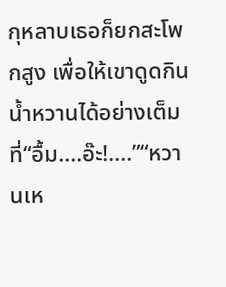กุหลาบเธอก็ยกสะโพกสูง เพื่อให้เขาดูดกินน้ำหวานได้อย่างเต็มที่“อื้ม....อ๊ะ!....”“หวานเห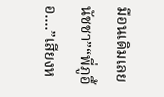มือนเดิมเลยนัชชา”“พี่ภูอื้อ....”เสียงห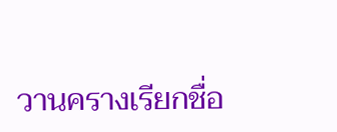วานครางเรียกชื่อ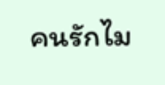คนรักไม